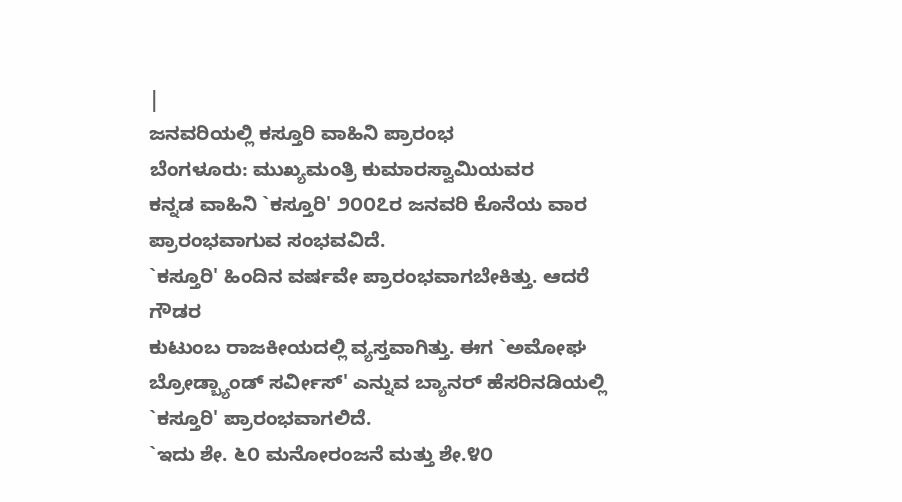|
ಜನವರಿಯಲ್ಲಿ ಕಸ್ತೂರಿ ವಾಹಿನಿ ಪ್ರಾರಂಭ
ಬೆಂಗಳೂರು: ಮುಖ್ಯಮಂತ್ರಿ ಕುಮಾರಸ್ವಾಮಿಯವರ
ಕನ್ನಡ ವಾಹಿನಿ `ಕಸ್ತೂರಿ' ೨೦೦೭ರ ಜನವರಿ ಕೊನೆಯ ವಾರ
ಪ್ರಾರಂಭವಾಗುವ ಸಂಭವವಿದೆ.
`ಕಸ್ತೂರಿ' ಹಿಂದಿನ ವರ್ಷವೇ ಪ್ರಾರಂಭವಾಗಬೇಕಿತ್ತು. ಆದರೆ ಗೌಡರ
ಕುಟುಂಬ ರಾಜಕೀಯದಲ್ಲಿ ವ್ಯಸ್ತವಾಗಿತ್ತು. ಈಗ `ಅಮೋಘ
ಬ್ರೋಡ್ಬ್ಯಾಂಡ್ ಸರ್ವೀಸ್' ಎನ್ನುವ ಬ್ಯಾನರ್ ಹೆಸರಿನಡಿಯಲ್ಲಿ
`ಕಸ್ತೂರಿ' ಪ್ರಾರಂಭವಾಗಲಿದೆ.
`ಇದು ಶೇ. ೬೦ ಮನೋರಂಜನೆ ಮತ್ತು ಶೇ.೪೦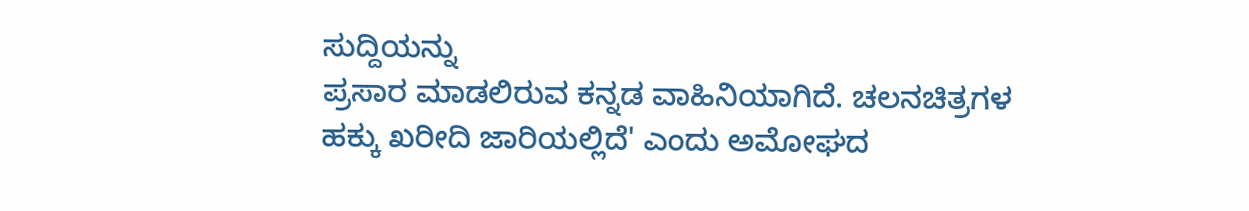ಸುದ್ದಿಯನ್ನು
ಪ್ರಸಾರ ಮಾಡಲಿರುವ ಕನ್ನಡ ವಾಹಿನಿಯಾಗಿದೆ. ಚಲನಚಿತ್ರಗಳ
ಹಕ್ಕು ಖರೀದಿ ಜಾರಿಯಲ್ಲಿದೆ' ಎಂದು ಅಮೋಘದ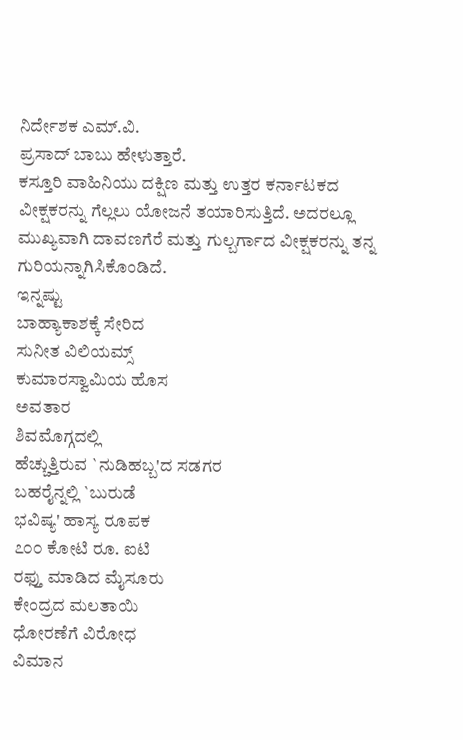ನಿರ್ದೇಶಕ ಎಮ್.ವಿ.
ಪ್ರಸಾದ್ ಬಾಬು ಹೇಳುತ್ತಾರೆ.
ಕಸ್ತೂರಿ ವಾಹಿನಿಯು ದಕ್ಷಿಣ ಮತ್ತು ಉತ್ತರ ಕರ್ನಾಟಕದ
ವೀಕ್ಷಕರನ್ನು ಗೆಲ್ಲಲು ಯೋಜನೆ ತಯಾರಿಸುತ್ತಿದೆ. ಅದರಲ್ಲೂ
ಮುಖ್ಯವಾಗಿ ದಾವಣಗೆರೆ ಮತ್ತು ಗುಲ್ಬರ್ಗಾದ ವೀಕ್ಷಕರನ್ನು ತನ್ನ
ಗುರಿಯನ್ನಾಗಿಸಿಕೊಂಡಿದೆ.
ಇನ್ನಷ್ಟು
ಬಾಹ್ಯಾಕಾಶಕ್ಕೆ ಸೇರಿದ
ಸುನೀತ ವಿಲಿಯಮ್ಸ್
ಕುಮಾರಸ್ವಾಮಿಯ ಹೊಸ
ಅವತಾರ
ಶಿವಮೊಗ್ಗದಲ್ಲಿ
ಹೆಚ್ಚುತ್ತಿರುವ `ನುಡಿಹಬ್ಬ'ದ ಸಡಗರ
ಬಹರೈನ್ನಲ್ಲಿ `ಬುರುಡೆ
ಭವಿಷ್ಯ' ಹಾಸ್ಯ ರೂಪಕ
೭೦೦ ಕೋಟಿ ರೂ. ಐಟಿ
ರಫ್ತು ಮಾಡಿದ ಮೈಸೂರು
ಕೇಂದ್ರದ ಮಲತಾಯಿ
ಧೋರಣೆಗೆ ವಿರೋಧ
ವಿಮಾನ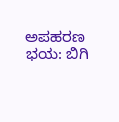ಅಪಹರಣ
ಭಯ: ಬಿಗಿ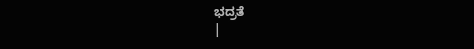ಭದ್ರತೆ
|